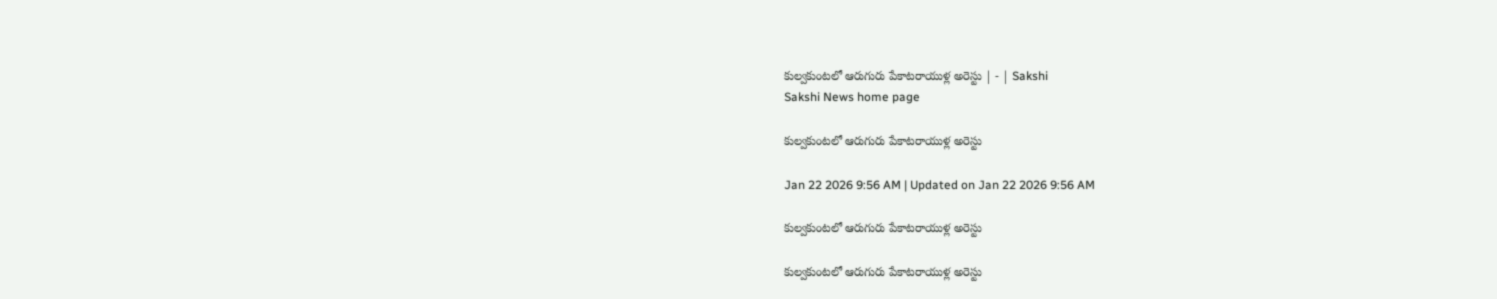కుల్వకుంటలో ఆరుగురు పేకాటరాయుళ్ల అరెస్టు | - | Sakshi
Sakshi News home page

కుల్వకుంటలో ఆరుగురు పేకాటరాయుళ్ల అరెస్టు

Jan 22 2026 9:56 AM | Updated on Jan 22 2026 9:56 AM

కుల్వకుంటలో ఆరుగురు పేకాటరాయుళ్ల అరెస్టు

కుల్వకుంటలో ఆరుగురు పేకాటరాయుళ్ల అరెస్టు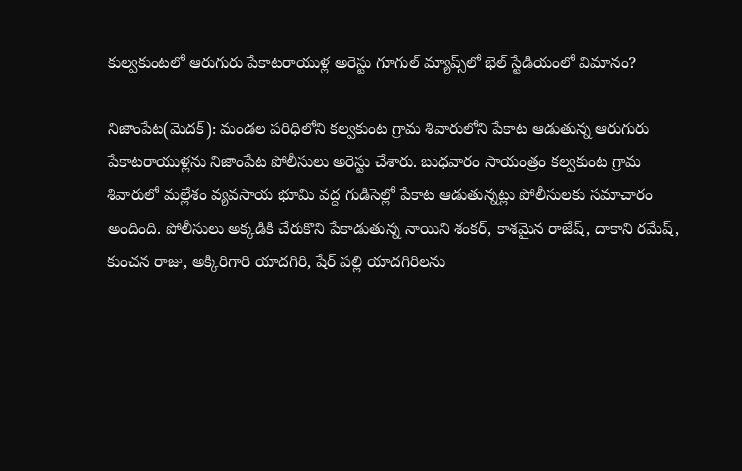కుల్వకుంటలో ఆరుగురు పేకాటరాయుళ్ల అరెస్టు గూగుల్‌ మ్యాప్స్‌లో భెల్‌ స్టేడియంలో విమానం?

నిజాంపేట(మెదక్‌): మండల పరిధిలోని కల్వకుంట గ్రామ శివారులోని పేకాట ఆడుతున్న ఆరుగురు పేకాటరాయుళ్లను నిజాంపేట పోలీసులు అరెస్టు చేశారు. బుధవారం సాయంత్రం కల్వకుంట గ్రామ శివారులో మల్లేశం వ్యవసాయ భూమి వద్ద గుడిసెల్లో పేకాట ఆడుతున్నట్లు పోలీసులకు సమాచారం అందింది. పోలీసులు అక్కడికి చేరుకొని పేకాడుతున్న నాయిని శంకర్‌, కాశమైన రాజేష్‌, దాకాని రమేష్‌, కుంచన రాజు, అక్కిరిగారి యాదగిరి, షేర్‌ పల్లి యాదగిరిలను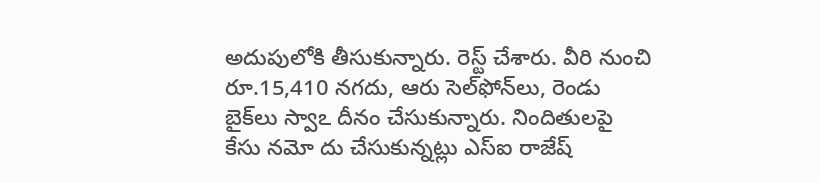అదుపులోకి తీసుకున్నారు. రెస్ట్‌ చేశారు. వీరి నుంచి రూ.15,410 నగదు, ఆరు సెల్‌ఫోన్‌లు, రెండు బైక్‌లు స్వాఽ దీనం చేసుకున్నారు. నిందితులపై కేసు నమో దు చేసుకున్నట్లు ఎస్‌ఐ రాజేష్‌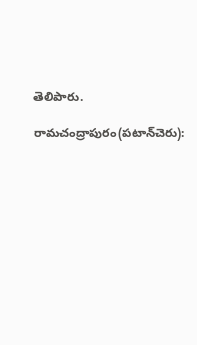తెలిపారు.

రామచంద్రాపురం(పటాన్‌చెరు):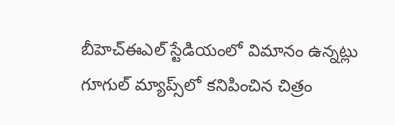బీహెచ్‌ఈఎల్‌ స్టేడియంలో విమానం ఉన్నట్లు గూగుల్‌ మ్యాప్స్‌లో కనిపించిన చిత్రం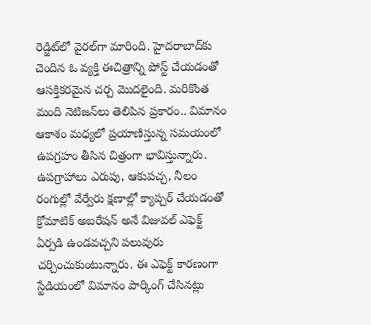రెడ్జిట్‌లో వైరల్‌గా మారింది. హైదరాబాద్‌కు చెందిన ఓ వ్యక్తి ఈచిత్రాన్ని పోస్ట్‌ చేయడంతో ఆసక్తికరమైన చర్చ మొదలైంది. మరికొంత మంది నెటిజన్‌లు తెలిపిన ప్రకారం.. విమానం ఆకాశం మధ్యలో ప్రయాణిస్తున్న సమయంలో ఉపగ్రహం తీసిన చిత్రంగా భావిస్తున్నారు. ఉపగ్రాహాలు ఎరుపు, ఆకుపచ్చ, నీలం రంగుల్లో వేర్వేరు క్షణాల్లో క్యాప్చర్‌ చేయడంతో క్రోమాటిక్‌ అబరేషన్‌ అనే విజువల్‌ ఎఫెక్ట్‌ ఏర్పడి ఉండవచ్చని పలువురు చర్చించుకుంటున్నారు. ఈ ఎఫెక్ట్‌ కారణంగా స్టేడియంలో విమానం పార్కింగ్‌ చేసినట్లు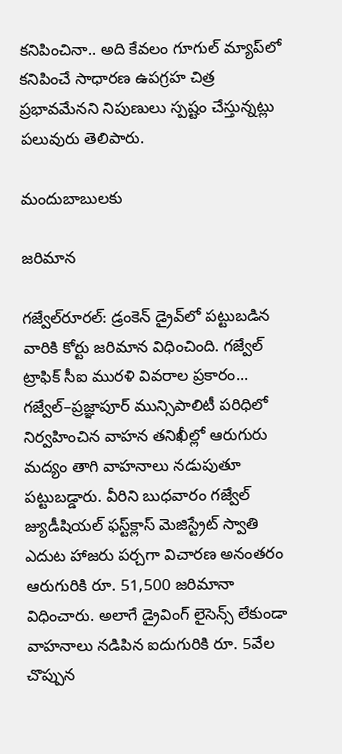కనిపించినా.. అది కేవలం గూగుల్‌ మ్యాప్‌లో కనిపించే సాధారణ ఉపగ్రహ చిత్ర ప్రభావమేనని నిపుణులు స్పష్టం చేస్తున్నట్లు పలువురు తెలిపారు.

మందుబాబులకు

జరిమాన

గజ్వేల్‌రూరల్‌: డ్రంకెన్‌ డ్రైవ్‌లో పట్టుబడిన వారికి కోర్టు జరిమాన విధించింది. గజ్వేల్‌ ట్రాఫిక్‌ సీఐ మురళి వివరాల ప్రకారం... గజ్వేల్‌–ప్రజ్ఞాపూర్‌ మున్సిపాలిటీ పరిధిలో నిర్వహించిన వాహన తనిఖీల్లో ఆరుగురు మద్యం తాగి వాహనాలు నడుపుతూ పట్టుబడ్డారు. వీరిని బుధవారం గజ్వేల్‌ జ్యుడీషియల్‌ ఫస్ట్‌క్లాస్‌ మెజిస్ట్రేట్‌ స్వాతి ఎదుట హాజరు పర్చగా విచారణ అనంతరం ఆరుగురికి రూ. 51,500 జరిమానా విధించారు. అలాగే డ్రైవింగ్‌ లైసెన్స్‌ లేకుండా వాహనాలు నడిపిన ఐదుగురికి రూ. 5వేల చొప్పున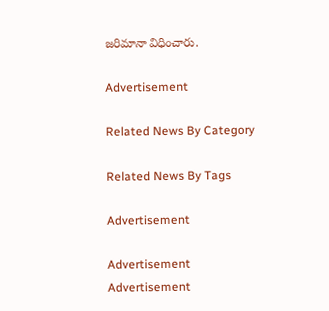జరిమానా విధించారు.

Advertisement

Related News By Category

Related News By Tags

Advertisement

Advertisement
Advertisement